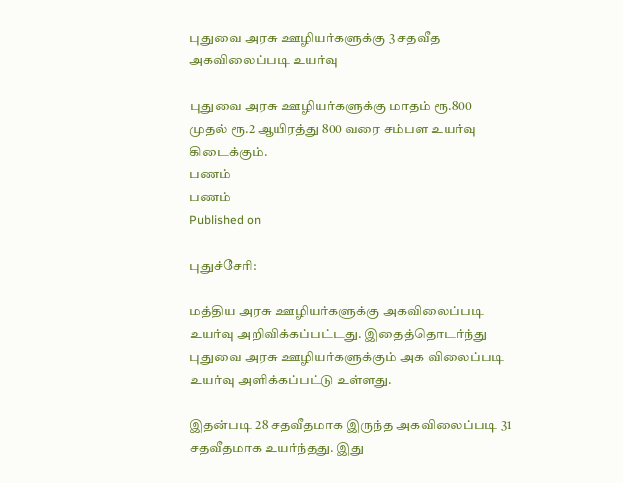புதுவை அரசு ஊழியர்களுக்கு 3 சதவீத அகவிலைப்படி உயர்வு

புதுவை அரசு ஊழியர்களுக்கு மாதம் ரூ.800 முதல் ரூ.2 ஆயிரத்து 800 வரை சம்பள உயர்வு கிடைக்கும்.
பணம்
பணம்
Published on

புதுச்சேரி:

மத்திய அரசு ஊழியர்களுக்கு அகவிலைப்படி உயர்வு அறிவிக்கப்பட்டது. இதைத்தொடர்ந்து புதுவை அரசு ஊழியர்களுக்கும் அக விலைப்படி உயர்வு அளிக்கப்பட்டு உள்ளது.

இதன்படி 28 சதவீதமாக இருந்த அகவிலைப்படி 31 சதவீதமாக உயர்ந்தது. இது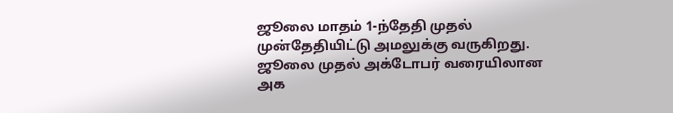ஜூலை மாதம் 1-ந்தேதி முதல் முன்தேதியிட்டு அமலுக்கு வருகிறது. ஜூலை முதல் அக்டோபர் வரையிலான அக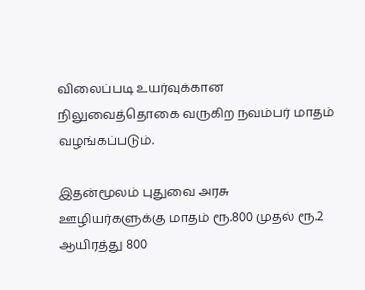விலைப்படி உயர்வுக்கான நிலுவைத்தொகை வருகிற நவம்பர் மாதம் வழங்கப்படும்.

இதன்மூலம் புதுவை அரசு ஊழியர்களுக்கு மாதம் ரூ.800 முதல் ரூ.2 ஆயிரத்து 800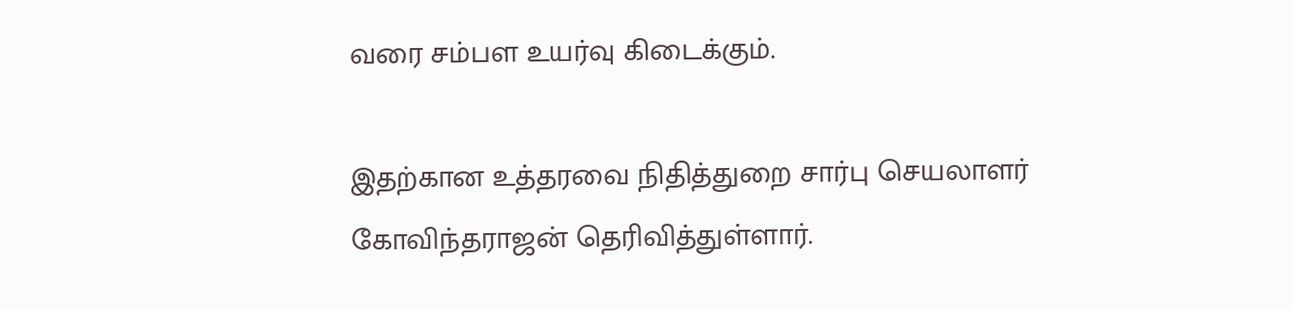வரை சம்பள உயர்வு கிடைக்கும்.

இதற்கான உத்தரவை நிதித்துறை சார்பு செயலாளர் கோவிந்தராஜன் தெரிவித்துள்ளார்.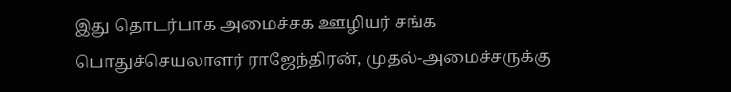இது தொடர்பாக அமைச்சக ஊழியர் சங்க பொதுச்செயலாளர் ராஜேந்திரன், முதல்-அமைச்சருக்கு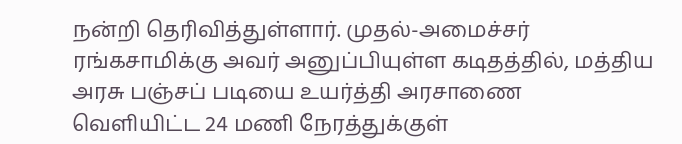நன்றி தெரிவித்துள்ளார். முதல்-அமைச்சர் ரங்கசாமிக்கு அவர் அனுப்பியுள்ள கடிதத்தில், மத்திய அரசு பஞ்சப் படியை உயர்த்தி அரசாணை வெளியிட்ட 24 மணி நேரத்துக்குள்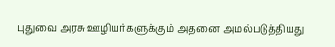புதுவை அரசு ஊழியர்களுக்கும் அதனை அமல்படுத்தியது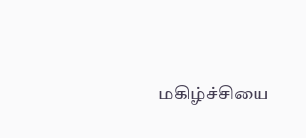மகிழ்ச்சியை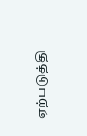ஏற்படுத்தி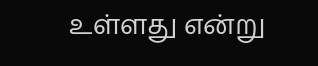உள்ளது என்று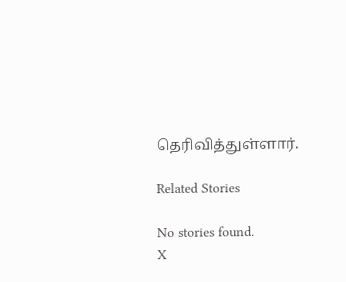தெரிவித்துள்ளார்.

Related Stories

No stories found.
X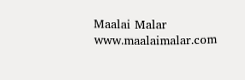Maalai Malar
www.maalaimalar.com